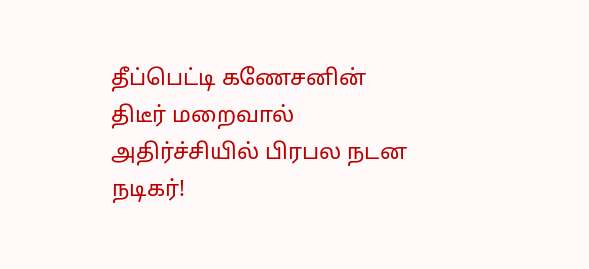தீப்பெட்டி கணேசனின் திடீர் மறைவால் அதிர்ச்சியில் பிரபல நடன நடிகர்!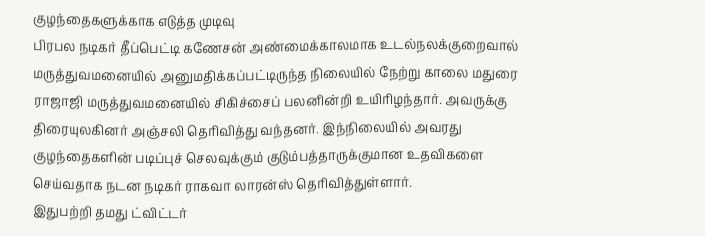குழந்தைகளுக்காக எடுத்த முடிவு
பிரபல நடிகர் தீப்பெட்டி கணேசன் அண்மைக்காலமாக உடல்நலக்குறைவால் மருத்துவமனையில் அனுமதிக்கப்பட்டிருந்த நிலையில் நேற்று காலை மதுரை ராஜாஜி மருத்துவமனையில் சிகிச்சைப் பலனின்றி உயிரிழந்தார். அவருக்கு திரையுலகினர் அஞ்சலி தெரிவித்து வந்தனர். இந்நிலையில் அவரது குழந்தைகளின் படிப்புச் செலவுக்கும் குடும்பத்தாருக்குமான உதவிகளை செய்வதாக நடன நடிகர் ராகவா லாரன்ஸ் தெரிவித்துள்ளார்.
இதுபற்றி தமது ட்விட்டர்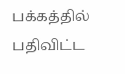பக்கத்தில் பதிவிட்ட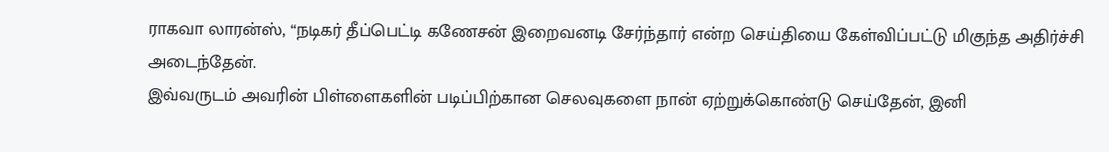ராகவா லாரன்ஸ், “நடிகர் தீப்பெட்டி கணேசன் இறைவனடி சேர்ந்தார் என்ற செய்தியை கேள்விப்பட்டு மிகுந்த அதிர்ச்சி அடைந்தேன்.
இவ்வருடம் அவரின் பிள்ளைகளின் படிப்பிற்கான செலவுகளை நான் ஏற்றுக்கொண்டு செய்தேன், இனி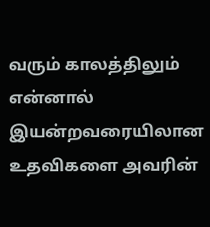வரும் காலத்திலும் என்னால் இயன்றவரையிலான உதவிகளை அவரின்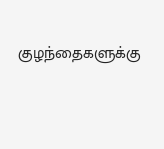குழந்தைகளுக்கு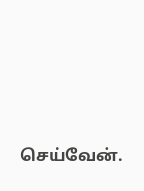செய்வேன்.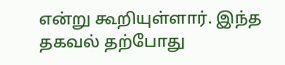என்று கூறியுள்ளார். இந்த தகவல் தற்போது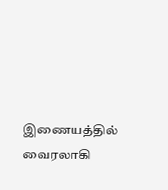இணையத்தில் வைரலாகி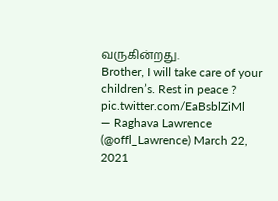வருகின்றது.
Brother, I will take care of your children’s. Rest in peace ? pic.twitter.com/EaBsblZiMl
— Raghava Lawrence (@offl_Lawrence) March 22, 2021